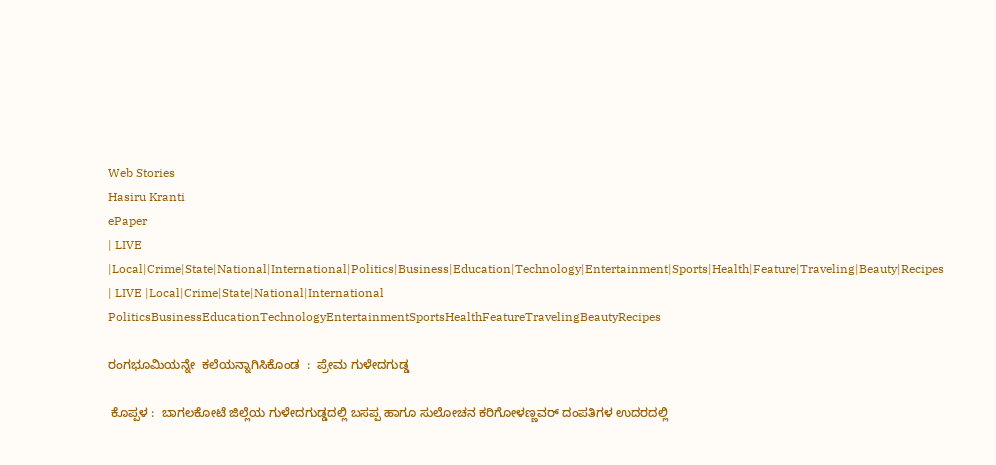Web Stories
Hasiru Kranti
ePaper
| LIVE |Local|Crime|State|National|International|Politics|Business|Education|Technology|Entertainment|Sports|Health|Feature|Traveling|Beauty|Recipes
| LIVE |Local|Crime|State|National|International
PoliticsBusinessEducationTechnologyEntertainmentSportsHealthFeatureTravelingBeautyRecipes

ರಂಗಭೂಮಿಯನ್ನೇ  ಕಲೆಯನ್ನಾಗಿಸಿಕೊಂಡ  :  ಪ್ರೇಮ ಗುಳೇದಗುಡ್ಡ

 ಕೊಪ್ಪಳ :  ಬಾಗಲಕೋಟೆ ಜಿಲ್ಲೆಯ ಗುಳೇದಗುಡ್ಡದಲ್ಲಿ ಬಸಪ್ಪ ಹಾಗೂ ಸುಲೋಚನ ಕರಿಗೋಳಣ್ಣವರ್ ದಂಪತಿಗಳ ಉದರದಲ್ಲಿ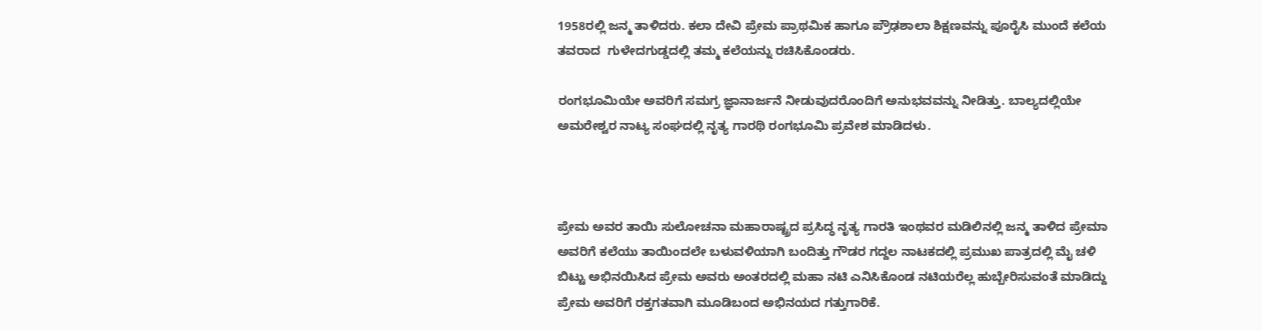1958ರಲ್ಲಿ ಜನ್ಮ ತಾಳಿದರು. ಕಲಾ ದೇವಿ ಪ್ರೇಮ ಪ್ರಾಥಮಿಕ ಹಾಗೂ ಪ್ರೌಢಶಾಲಾ ಶಿಕ್ಷಣವನ್ನು ಪೂರೈಸಿ ಮುಂದೆ ಕಲೆಯ ತವರಾದ  ಗುಳೇದಗುಡ್ಡದಲ್ಲಿ ತಮ್ಮ ಕಲೆಯನ್ನು ರಚಿಸಿಕೊಂಡರು.

ರಂಗಭೂಮಿಯೇ ಅವರಿಗೆ ಸಮಗ್ರ ಜ್ಞಾನಾರ್ಜನೆ ನೀಡುವುದರೊಂದಿಗೆ ಅನುಭವವನ್ನು ನೀಡಿತ್ತು. ಬಾಲ್ಯದಲ್ಲಿಯೇ ಅಮರೇಶ್ವರ ನಾಟ್ಯ ಸಂಘದಲ್ಲಿ ನೃತ್ಯ ಗಾರಥಿ ರಂಗಭೂಮಿ ಪ್ರವೇಶ ಮಾಡಿದಳು.



ಪ್ರೇಮ ಅವರ ತಾಯಿ ಸುಲೋಚನಾ ಮಹಾರಾಷ್ಟ್ರದ ಪ್ರಸಿದ್ಧ ನೃತ್ಯ ಗಾರತಿ ಇಂಥವರ ಮಡಿಲಿನಲ್ಲಿ ಜನ್ಮ ತಾಳಿದ ಪ್ರೇಮಾ ಅವರಿಗೆ ಕಲೆಯು ತಾಯಿಂದಲೇ ಬಳುವಳಿಯಾಗಿ ಬಂದಿತ್ತು ಗೌಡರ ಗದ್ದಲ ನಾಟಕದಲ್ಲಿ ಪ್ರಮುಖ ಪಾತ್ರದಲ್ಲಿ ಮೈ ಚಳಿ ಬಿಟ್ಟು ಅಭಿನಯಿಸಿದ ಪ್ರೇಮ ಅವರು ಅಂತರದಲ್ಲಿ ಮಹಾ ನಟಿ ಎನಿಸಿಕೊಂಡ ನಟಿಯರೆಲ್ಲ ಹುಬ್ಬೇರಿಸುವಂತೆ ಮಾಡಿದ್ದು ಪ್ರೇಮ ಅವರಿಗೆ ರಕ್ತಗತವಾಗಿ ಮೂಡಿಬಂದ ಅಭಿನಯದ ಗತ್ತುಗಾರಿಕೆ.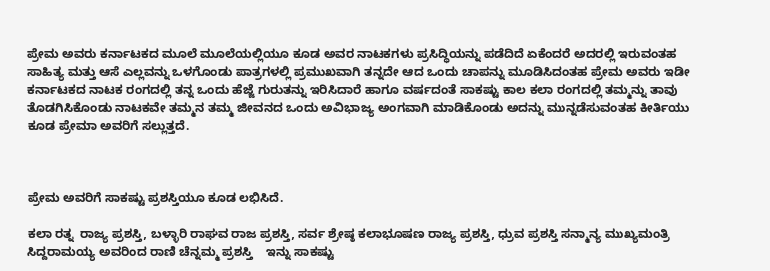ಪ್ರೇಮ ಅವರು ಕರ್ನಾಟಕದ ಮೂಲೆ ಮೂಲೆಯಲ್ಲಿಯೂ ಕೂಡ ಅವರ ನಾಟಕಗಳು ಪ್ರಸಿದ್ಧಿಯನ್ನು ಪಡೆದಿದೆ ಏಕೆಂದರೆ ಅದರಲ್ಲಿ ಇರುವಂತಹ ಸಾಹಿತ್ಯ ಮತ್ತು ಆಸೆ ಎಲ್ಲವನ್ನು ಒಳಗೊಂಡು ಪಾತ್ರಗಳಲ್ಲಿ ಪ್ರಮುಖವಾಗಿ ತನ್ನದೇ ಆದ ಒಂದು ಚಾಪನ್ನು ಮೂಡಿಸಿದಂತಹ ಪ್ರೇಮ ಅವರು ಇಡೀ ಕರ್ನಾಟಕದ ನಾಟಕ ರಂಗದಲ್ಲಿ ತನ್ನ ಒಂದು ಹೆಜ್ಜೆ ಗುರುತನ್ನು ಇರಿಸಿದಾರೆ ಹಾಗೂ ವರ್ಷದಂತೆ ಸಾಕಷ್ಟು ಕಾಲ ಕಲಾ ರಂಗದಲ್ಲಿ ತಮ್ಮನ್ನು ತಾವು ತೊಡಗಿಸಿಕೊಂಡು ನಾಟಕವೇ ತಮ್ಮನ ತಮ್ಮ ಜೀವನದ ಒಂದು ಅವಿಭಾಜ್ಯ ಅಂಗವಾಗಿ ಮಾಡಿಕೊಂಡು ಅದನ್ನು ಮುನ್ನಡೆಸುವಂತಹ ಕೀರ್ತಿಯು ಕೂಡ ಪ್ರೇಮಾ ಅವರಿಗೆ ಸಲ್ಲುತ್ತದೆ.



ಪ್ರೇಮ ಅವರಿಗೆ ಸಾಕಷ್ಟು ಪ್ರಶಸ್ತಿಯೂ ಕೂಡ ಲಭಿಸಿದೆ.

ಕಲಾ ರತ್ನ  ರಾಜ್ಯ ಪ್ರಶಸ್ತಿ, ಬಳ್ಳಾರಿ ರಾಘವ ರಾಜ ಪ್ರಶಸ್ತಿ, ಸರ್ವ ಶ್ರೇಷ್ಠ ಕಲಾಭೂಷಣ ರಾಜ್ಯ ಪ್ರಶಸ್ತಿ, ಧ್ರುವ ಪ್ರಶಸ್ತಿ ಸನ್ಮಾನ್ಯ ಮುಖ್ಯಮಂತ್ರಿ ಸಿದ್ದರಾಮಯ್ಯ ಅವರಿಂದ ರಾಣಿ ಚೆನ್ನಮ್ಮ ಪ್ರಶಸ್ತಿ    ಇನ್ನು ಸಾಕಷ್ಟು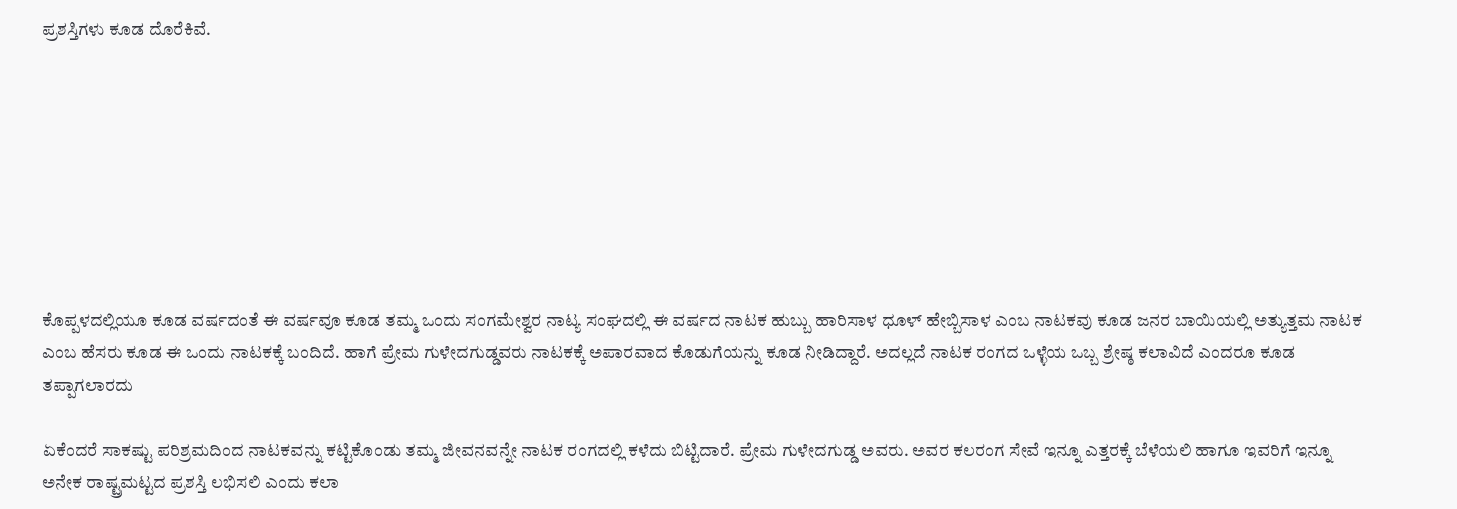ಪ್ರಶಸ್ತಿಗಳು ಕೂಡ ದೊರೆಕಿವೆ.








ಕೊಪ್ಪಳದಲ್ಲಿಯೂ ಕೂಡ ವರ್ಷದಂತೆ ಈ ವರ್ಷವೂ ಕೂಡ ತಮ್ಮ ಒಂದು ಸಂಗಮೇಶ್ವರ ನಾಟ್ಯ ಸಂಘದಲ್ಲಿ ಈ ವರ್ಷದ ನಾಟಕ ಹುಬ್ಬು ಹಾರಿಸಾಳ ಧೂಳ್ ಹೇಬ್ಬಿಸಾಳ ಎಂಬ ನಾಟಕವು ಕೂಡ ಜನರ ಬಾಯಿಯಲ್ಲಿ ಅತ್ಯುತ್ತಮ ನಾಟಕ ಎಂಬ ಹೆಸರು ಕೂಡ ಈ ಒಂದು ನಾಟಕಕ್ಕೆ ಬಂದಿದೆ. ಹಾಗೆ ಪ್ರೇಮ ಗುಳೇದಗುಡ್ಡವರು ನಾಟಕಕ್ಕೆ ಅಪಾರವಾದ ಕೊಡುಗೆಯನ್ನು ಕೂಡ ನೀಡಿದ್ದಾರೆ. ಅದಲ್ಲದೆ ನಾಟಕ ರಂಗದ ಒಳ್ಳೆಯ ಒಬ್ಬ ಶ್ರೇಷ್ಠ ಕಲಾವಿದೆ ಎಂದರೂ ಕೂಡ ತಪ್ಪಾಗಲಾರದು

ಏಕೆಂದರೆ ಸಾಕಷ್ಟು ಪರಿಶ್ರಮದಿಂದ ನಾಟಕವನ್ನು ಕಟ್ಟಿಕೊಂಡು ತಮ್ಮ ಜೀವನವನ್ನೇ ನಾಟಕ ರಂಗದಲ್ಲಿ ಕಳೆದು ಬಿಟ್ಟಿದಾರೆ. ಪ್ರೇಮ ಗುಳೇದಗುಡ್ಡ ಅವರು. ಅವರ ಕಲರಂಗ ಸೇವೆ ಇನ್ನೂ ಎತ್ತರಕ್ಕೆ ಬೆಳೆಯಲಿ ಹಾಗೂ ಇವರಿಗೆ ಇನ್ನೂ ಅನೇಕ ರಾಷ್ಟ್ರಮಟ್ಟದ ಪ್ರಶಸ್ತಿ ಲಭಿಸಲಿ ಎಂದು ಕಲಾ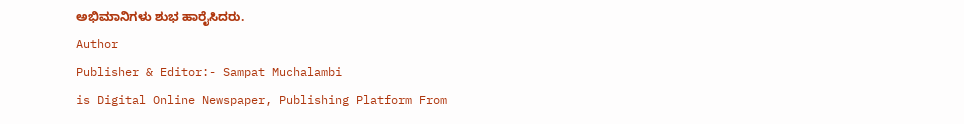ಅಭಿಮಾನಿಗಳು ಶುಭ ಹಾರೈಸಿದರು.
Author
Publisher & Editor:- Sampat Muchalambi
is Digital Online Newspaper, Publishing Platform From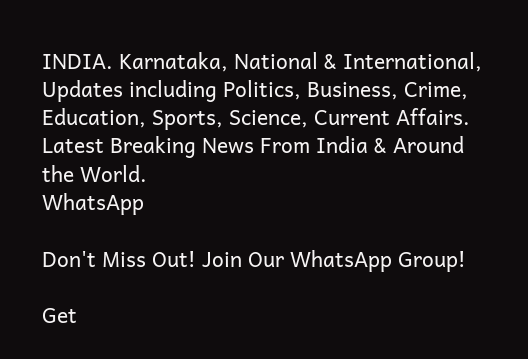INDIA. Karnataka, National & International, Updates including Politics, Business, Crime, Education, Sports, Science, Current Affairs. Latest Breaking News From India & Around the World.
WhatsApp

Don't Miss Out! Join Our WhatsApp Group!

Get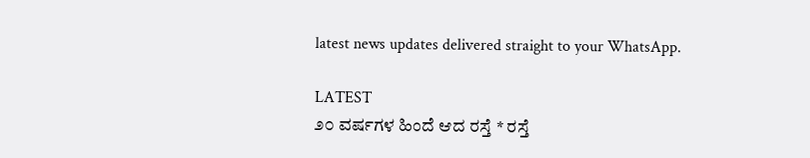latest news updates delivered straight to your WhatsApp.

LATEST
೨೦ ವರ್ಷಗಳ ಹಿಂದೆ ಆದ ರಸ್ತೆ * ರಸ್ತೆ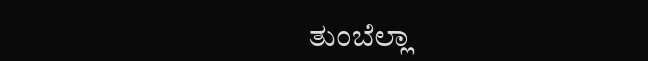ತುಂಬೆಲ್ಲಾ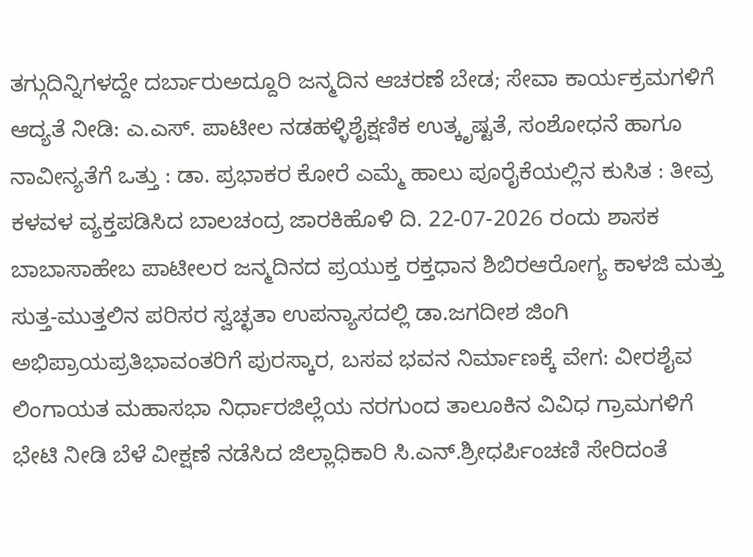ತಗ್ಗುದಿನ್ನಿಗಳದ್ದೇ ದರ್ಬಾರುಅದ್ದೂರಿ ಜನ್ಮದಿನ ಆಚರಣೆ ಬೇಡ; ಸೇವಾ ಕಾರ್ಯಕ್ರಮಗಳಿಗೆ ಆದ್ಯತೆ ನೀಡಿ: ಎ.ಎಸ್. ಪಾಟೀಲ ನಡಹಳ್ಳಿಶೈಕ್ಷಣಿಕ ಉತ್ಕೃಷ್ಟತೆ, ಸಂಶೋಧನೆ ಹಾಗೂ ನಾವೀನ್ಯತೆಗೆ ಒತ್ತು : ಡಾ. ಪ್ರಭಾಕರ ಕೋರೆ ಎಮ್ಮೆ ಹಾಲು ಪೂರೈಕೆಯಲ್ಲಿನ ಕುಸಿತ : ತೀವ್ರ ಕಳವಳ ವ್ಯಕ್ತಪಡಿಸಿದ ಬಾಲಚಂದ್ರ ಜಾರಕಿಹೊಳಿ ದಿ. 22-07-2026 ರಂದು ಶಾಸಕ ಬಾಬಾಸಾಹೇಬ ಪಾಟೀಲರ ಜನ್ಮದಿನದ ಪ್ರಯುಕ್ತ ರಕ್ತಧಾನ ಶಿಬಿರಆರೋಗ್ಯ ಕಾಳಜಿ ಮತ್ತು ಸುತ್ತ-ಮುತ್ತಲಿನ ಪರಿಸರ ಸ್ವಚ್ಛತಾ ಉಪನ್ಯಾಸದಲ್ಲಿ ಡಾ.ಜಗದೀಶ ಜಿಂಗಿ ಅಭಿಪ್ರಾಯಪ್ರತಿಭಾವಂತರಿಗೆ ಪುರಸ್ಕಾರ, ಬಸವ ಭವನ ನಿರ್ಮಾಣಕ್ಕೆ ವೇಗ: ವೀರಶೈವ ಲಿಂಗಾಯತ ಮಹಾಸಭಾ ನಿರ್ಧಾರಜಿಲ್ಲೆಯ ನರಗುಂದ ತಾಲೂಕಿನ ವಿವಿಧ ಗ್ರಾಮಗಳಿಗೆ ಭೇಟಿ ನೀಡಿ ಬೆಳೆ ವೀಕ್ಷಣೆ ನಡೆಸಿದ ಜಿಲ್ಲಾಧಿಕಾರಿ ಸಿ.ಎನ್.ಶ್ರೀಧರ್ಪಿಂಚಣಿ ಸೇರಿದಂತೆ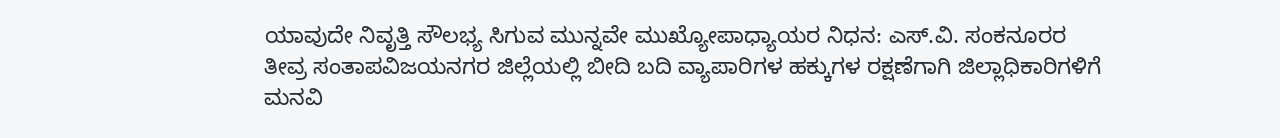ಯಾವುದೇ ನಿವೃತ್ತಿ ಸೌಲಭ್ಯ ಸಿಗುವ ಮುನ್ನವೇ ಮುಖ್ಯೋಪಾಧ್ಯಾಯರ ನಿಧನ: ಎಸ್.ವಿ. ಸಂಕನೂರರ ತೀವ್ರ ಸಂತಾಪವಿಜಯನಗರ ಜಿಲ್ಲೆಯಲ್ಲಿ ಬೀದಿ ಬದಿ ವ್ಯಾಪಾರಿಗಳ ಹಕ್ಕುಗಳ ರಕ್ಷಣೆಗಾಗಿ ಜಿಲ್ಲಾಧಿಕಾರಿಗಳಿಗೆ ಮನವಿ